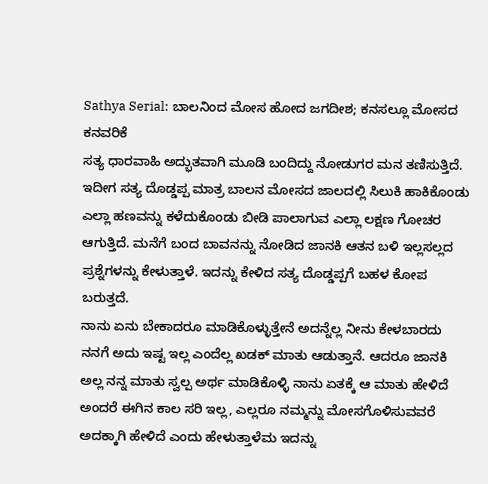Sathya Serial: ಬಾಲನಿಂದ ಮೋಸ ಹೋದ ಜಗದೀಶ; ಕನಸಲ್ಲೂ ಮೋಸದ ಕನವರಿಕೆ
ಸತ್ಯ ಧಾರವಾಹಿ ಅದ್ಭುತವಾಗಿ ಮೂಡಿ ಬಂದಿದ್ದು ನೋಡುಗರ ಮನ ತಣಿಸುತ್ತಿದೆ. ಇದೀಗ ಸತ್ಯ ದೊಡ್ಡಪ್ಪ ಮಾತ್ರ ಬಾಲನ ಮೋಸದ ಜಾಲದಲ್ಲಿ ಸಿಲುಕಿ ಹಾಕಿಕೊಂಡು ಎಲ್ಲಾ ಹಣವನ್ನು ಕಳೆದುಕೊಂಡು ಬೀಡಿ ಪಾಲಾಗುವ ಎಲ್ಲಾ ಲಕ್ಷಣ ಗೋಚರ ಆಗುತ್ತಿದೆ. ಮನೆಗೆ ಬಂದ ಬಾವನನ್ನು ನೋಡಿದ ಜಾನಕಿ ಆತನ ಬಳಿ ಇಲ್ಲಸಲ್ಲದ ಪ್ರಶ್ನೆಗಳನ್ನು ಕೇಳುತ್ತಾಳೆ. ಇದನ್ನು ಕೇಳಿದ ಸತ್ಯ ದೊಡ್ಡಪ್ಪಗೆ ಬಹಳ ಕೋಪ ಬರುತ್ತದೆ.
ನಾನು ಏನು ಬೇಕಾದರೂ ಮಾಡಿಕೊಳ್ಳುತ್ತೇನೆ ಅದನ್ನೆಲ್ಲ ನೀನು ಕೇಳಬಾರದು ನನಗೆ ಅದು ಇಷ್ಟ ಇಲ್ಲ ಎಂದೆಲ್ಲ ಖಡಕ್ ಮಾತು ಆಡುತ್ತಾನೆ. ಆದರೂ ಜಾನಕಿ ಅಲ್ಲ ನನ್ನ ಮಾತು ಸ್ವಲ್ಪ ಅರ್ಥ ಮಾಡಿಕೊಳ್ಳಿ ನಾನು ಏತಕ್ಕೆ ಆ ಮಾತು ಹೇಳಿದೆ ಅಂದರೆ ಈಗಿನ ಕಾಲ ಸರಿ ಇಲ್ಲ, ಎಲ್ಲರೂ ನಮ್ಮನ್ನು ಮೋಸಗೊಳಿಸುವವರೆ ಅದಕ್ಕಾಗಿ ಹೇಳಿದೆ ಎಂದು ಹೇಳುತ್ತಾಳೆಮ ಇದನ್ನು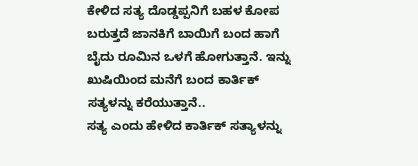ಕೇಳಿದ ಸತ್ಯ ದೊಡ್ಡಪ್ಪನಿಗೆ ಬಹಳ ಕೋಪ ಬರುತ್ತದೆ ಜಾನಕಿಗೆ ಬಾಯಿಗೆ ಬಂದ ಹಾಗೆ ಬೈದು ರೂಮಿನ ಒಳಗೆ ಹೋಗುತ್ತಾನೆ. ಇನ್ನು ಖುಷಿಯಿಂದ ಮನೆಗೆ ಬಂದ ಕಾರ್ತಿಕ್ ಸತ್ಯಳನ್ನು ಕರೆಯುತ್ತಾನೆ..
ಸತ್ಯ ಎಂದು ಹೇಳಿದ ಕಾರ್ತಿಕ್ ಸತ್ಯಾಳನ್ನು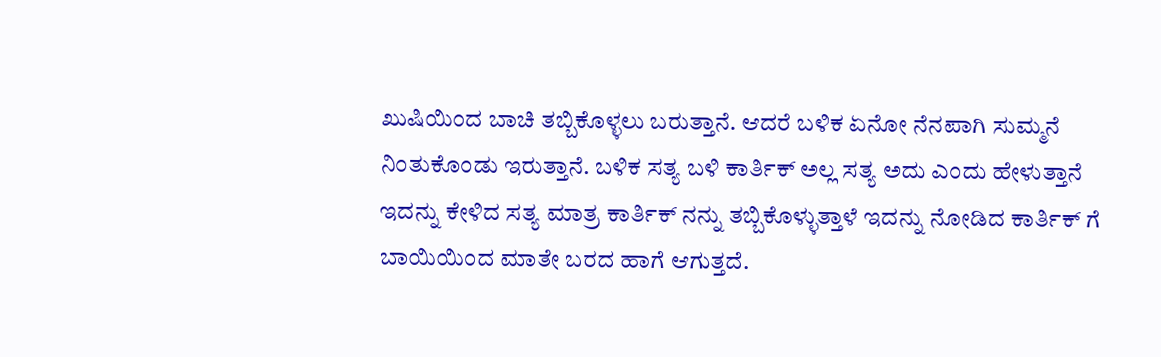ಖುಷಿಯಿಂದ ಬಾಚಿ ತಬ್ಬಿಕೊಳ್ಳಲು ಬರುತ್ತಾನೆ. ಆದರೆ ಬಳಿಕ ಏನೋ ನೆನಪಾಗಿ ಸುಮ್ಮನೆ ನಿಂತುಕೊಂಡು ಇರುತ್ತಾನೆ. ಬಳಿಕ ಸತ್ಯ ಬಳಿ ಕಾರ್ತಿಕ್ ಅಲ್ಲ ಸತ್ಯ ಅದು ಎಂದು ಹೇಳುತ್ತಾನೆ ಇದನ್ನು ಕೇಳಿದ ಸತ್ಯ ಮಾತ್ರ ಕಾರ್ತಿಕ್ ನನ್ನು ತಬ್ಬಿಕೊಳ್ಳುತ್ತಾಳೆ ಇದನ್ನು ನೋಡಿದ ಕಾರ್ತಿಕ್ ಗೆ ಬಾಯಿಯಿಂದ ಮಾತೇ ಬರದ ಹಾಗೆ ಆಗುತ್ತದೆ.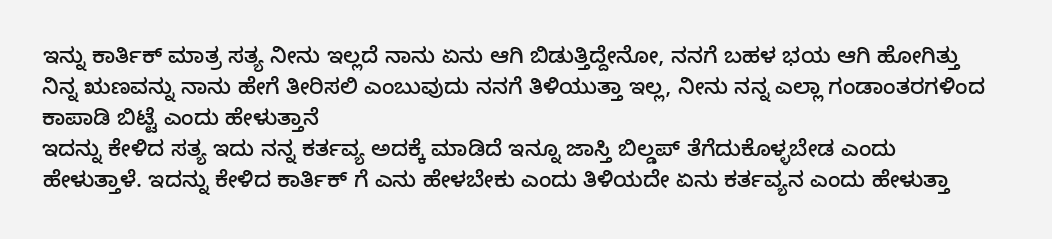ಇನ್ನು ಕಾರ್ತಿಕ್ ಮಾತ್ರ ಸತ್ಯ ನೀನು ಇಲ್ಲದೆ ನಾನು ಏನು ಆಗಿ ಬಿಡುತ್ತಿದ್ದೇನೋ, ನನಗೆ ಬಹಳ ಭಯ ಆಗಿ ಹೋಗಿತ್ತು ನಿನ್ನ ಋಣವನ್ನು ನಾನು ಹೇಗೆ ತೀರಿಸಲಿ ಎಂಬುವುದು ನನಗೆ ತಿಳಿಯುತ್ತಾ ಇಲ್ಲ, ನೀನು ನನ್ನ ಎಲ್ಲಾ ಗಂಡಾಂತರಗಳಿಂದ ಕಾಪಾಡಿ ಬಿಟ್ಟೆ ಎಂದು ಹೇಳುತ್ತಾನೆ
ಇದನ್ನು ಕೇಳಿದ ಸತ್ಯ ಇದು ನನ್ನ ಕರ್ತವ್ಯ ಅದಕ್ಕೆ ಮಾಡಿದೆ ಇನ್ನೂ ಜಾಸ್ತಿ ಬಿಲ್ಡಪ್ ತೆಗೆದುಕೊಳ್ಳಬೇಡ ಎಂದು ಹೇಳುತ್ತಾಳೆ. ಇದನ್ನು ಕೇಳಿದ ಕಾರ್ತಿಕ್ ಗೆ ಎನು ಹೇಳಬೇಕು ಎಂದು ತಿಳಿಯದೇ ಏನು ಕರ್ತವ್ಯನ ಎಂದು ಹೇಳುತ್ತಾ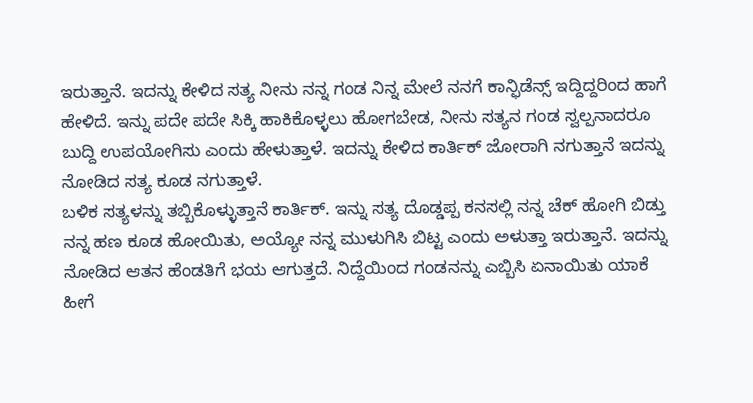ಇರುತ್ತಾನೆ. ಇದನ್ನು ಕೇಳಿದ ಸತ್ಯ ನೀನು ನನ್ನ ಗಂಡ ನಿನ್ನ ಮೇಲೆ ನನಗೆ ಕಾನ್ಫಿಡೆನ್ಸ್ ಇದ್ದಿದ್ದರಿಂದ ಹಾಗೆ ಹೇಳಿದೆ. ಇನ್ನು ಪದೇ ಪದೇ ಸಿಕ್ಕಿ ಹಾಕಿಕೊಳ್ಳಲು ಹೋಗಬೇಡ, ನೀನು ಸತ್ಯನ ಗಂಡ ಸ್ವಲ್ಪನಾದರೂ ಬುದ್ದಿ ಉಪಯೋಗಿಸು ಎಂದು ಹೇಳುತ್ತಾಳೆ. ಇದನ್ನು ಕೇಳಿದ ಕಾರ್ತಿಕ್ ಜೋರಾಗಿ ನಗುತ್ತಾನೆ ಇದನ್ನು ನೋಡಿದ ಸತ್ಯ ಕೂಡ ನಗುತ್ತಾಳೆ.
ಬಳಿಕ ಸತ್ಯಳನ್ನು ತಬ್ಬಿಕೊಳ್ಳುತ್ತಾನೆ ಕಾರ್ತಿಕ್. ಇನ್ನು ಸತ್ಯ ದೊಡ್ಡಪ್ಪ ಕನಸಲ್ಲಿ ನನ್ನ ಚೆಕ್ ಹೋಗಿ ಬಿಡ್ತು ನನ್ನ ಹಣ ಕೂಡ ಹೋಯಿತು, ಅಯ್ಯೋ ನನ್ನ ಮುಳುಗಿಸಿ ಬಿಟ್ಟ ಎಂದು ಅಳುತ್ತಾ ಇರುತ್ತಾನೆ. ಇದನ್ನು ನೋಡಿದ ಆತನ ಹೆಂಡತಿಗೆ ಭಯ ಆಗುತ್ತದೆ. ನಿದ್ದೆಯಿಂದ ಗಂಡನನ್ನು ಎಬ್ಬಿಸಿ ಏನಾಯಿತು ಯಾಕೆ ಹೀಗೆ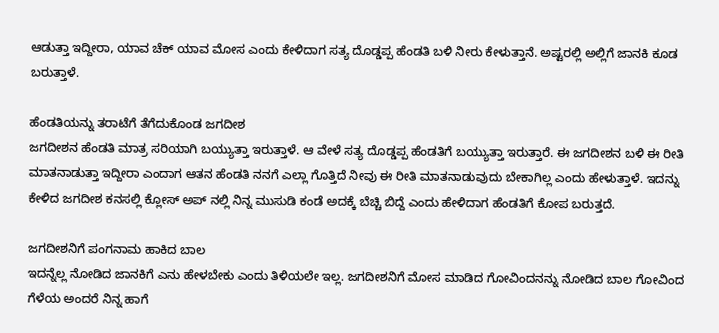ಆಡುತ್ತಾ ಇದ್ದೀರಾ, ಯಾವ ಚೆಕ್ ಯಾವ ಮೋಸ ಎಂದು ಕೇಳಿದಾಗ ಸತ್ಯ ದೊಡ್ಡಪ್ಪ ಹೆಂಡತಿ ಬಳಿ ನೀರು ಕೇಳುತ್ತಾನೆ. ಅಷ್ಟರಲ್ಲಿ ಅಲ್ಲಿಗೆ ಜಾನಕಿ ಕೂಡ ಬರುತ್ತಾಳೆ.

ಹೆಂಡತಿಯನ್ನು ತರಾಟೆಗೆ ತೆಗೆದುಕೊಂಡ ಜಗದೀಶ
ಜಗದೀಶನ ಹೆಂಡತಿ ಮಾತ್ರ ಸರಿಯಾಗಿ ಬಯ್ಯುತ್ತಾ ಇರುತ್ತಾಳೆ. ಆ ವೇಳೆ ಸತ್ಯ ದೊಡ್ಡಪ್ಪ ಹೆಂಡತಿಗೆ ಬಯ್ಯುತ್ತಾ ಇರುತ್ತಾರೆ. ಈ ಜಗದೀಶನ ಬಳಿ ಈ ರೀತಿ ಮಾತನಾಡುತ್ತಾ ಇದ್ದೀರಾ ಎಂದಾಗ ಆತನ ಹೆಂಡತಿ ನನಗೆ ಎಲ್ಲಾ ಗೊತ್ತಿದೆ ನೀವು ಈ ರೀತಿ ಮಾತನಾಡುವುದು ಬೇಕಾಗಿಲ್ಲ ಎಂದು ಹೇಳುತ್ತಾಳೆ. ಇದನ್ನು ಕೇಳಿದ ಜಗದೀಶ ಕನಸಲ್ಲಿ ಕ್ಲೋಸ್ ಅಪ್ ನಲ್ಲಿ ನಿನ್ನ ಮುಸುಡಿ ಕಂಡೆ ಅದಕ್ಕೆ ಬೆಚ್ಚಿ ಬಿದ್ದೆ ಎಂದು ಹೇಳಿದಾಗ ಹೆಂಡತಿಗೆ ಕೋಪ ಬರುತ್ತದೆ.

ಜಗದೀಶನಿಗೆ ಪಂಗನಾಮ ಹಾಕಿದ ಬಾಲ
ಇದನ್ನೆಲ್ಲ ನೋಡಿದ ಜಾನಕಿಗೆ ಎನು ಹೇಳಬೇಕು ಎಂದು ತಿಳಿಯಲೇ ಇಲ್ಲ. ಜಗದೀಶನಿಗೆ ಮೋಸ ಮಾಡಿದ ಗೋವಿಂದನನ್ನು ನೋಡಿದ ಬಾಲ ಗೋವಿಂದ ಗೆಳೆಯ ಅಂದರೆ ನಿನ್ನ ಹಾಗೆ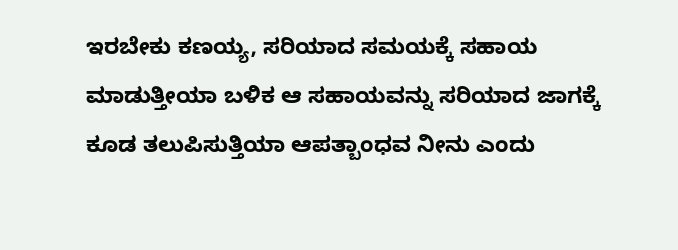ಇರಬೇಕು ಕಣಯ್ಯ, ಸರಿಯಾದ ಸಮಯಕ್ಕೆ ಸಹಾಯ ಮಾಡುತ್ತೀಯಾ ಬಳಿಕ ಆ ಸಹಾಯವನ್ನು ಸರಿಯಾದ ಜಾಗಕ್ಕೆ ಕೂಡ ತಲುಪಿಸುತ್ತಿಯಾ ಆಪತ್ಬಾಂಧವ ನೀನು ಎಂದು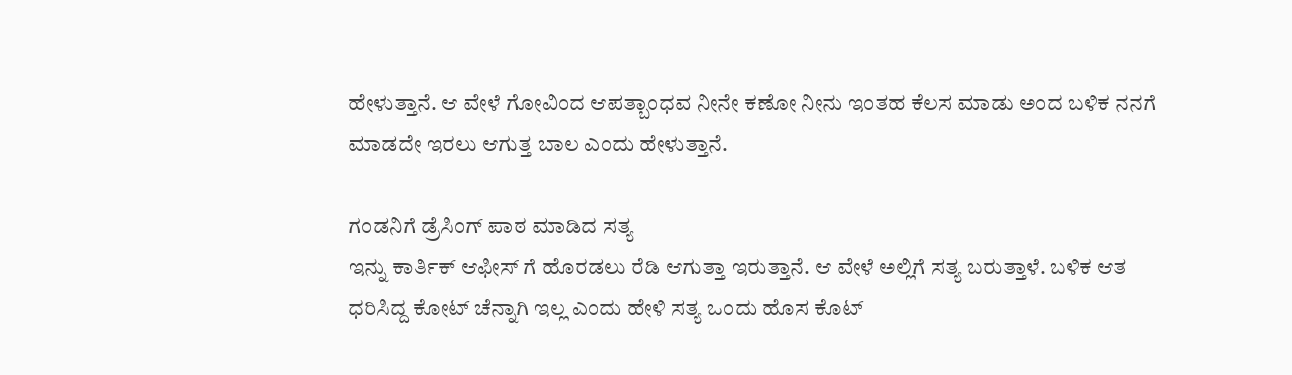ಹೇಳುತ್ತಾನೆ. ಆ ವೇಳೆ ಗೋವಿಂದ ಆಪತ್ಬಾಂಧವ ನೀನೇ ಕಣೋ ನೀನು ಇಂತಹ ಕೆಲಸ ಮಾಡು ಅಂದ ಬಳಿಕ ನನಗೆ ಮಾಡದೇ ಇರಲು ಆಗುತ್ತ ಬಾಲ ಎಂದು ಹೇಳುತ್ತಾನೆ.

ಗಂಡನಿಗೆ ಡ್ರೆಸಿಂಗ್ ಪಾಠ ಮಾಡಿದ ಸತ್ಯ
ಇನ್ನು ಕಾರ್ತಿಕ್ ಆಫೀಸ್ ಗೆ ಹೊರಡಲು ರೆಡಿ ಆಗುತ್ತಾ ಇರುತ್ತಾನೆ. ಆ ವೇಳೆ ಅಲ್ಲಿಗೆ ಸತ್ಯ ಬರುತ್ತಾಳೆ. ಬಳಿಕ ಆತ ಧರಿಸಿದ್ದ ಕೋಟ್ ಚೆನ್ನಾಗಿ ಇಲ್ಲ ಎಂದು ಹೇಳಿ ಸತ್ಯ ಒಂದು ಹೊಸ ಕೊಟ್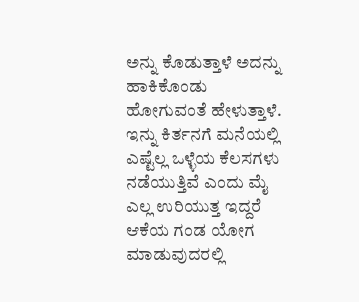ಅನ್ನು ಕೊಡುತ್ತಾಳೆ ಅದನ್ನು ಹಾಕಿಕೊಂಡು ಹೋಗುವಂತೆ ಹೇಳುತ್ತಾಳೆ. ಇನ್ನು ಕಿರ್ತನಗೆ ಮನೆಯಲ್ಲಿ ಎಷ್ಟೆಲ್ಲ ಒಳ್ಳೆಯ ಕೆಲಸಗಳು ನಡೆಯುತ್ತಿವೆ ಎಂದು ಮೈ ಎಲ್ಲ ಉರಿಯುತ್ತ ಇದ್ದರೆ ಆಕೆಯ ಗಂಡ ಯೋಗ ಮಾಡುವುದರಲ್ಲಿ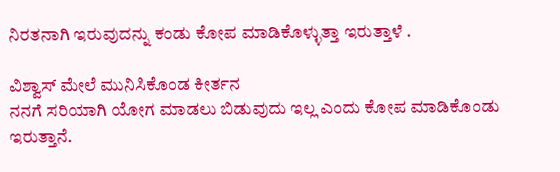ನಿರತನಾಗಿ ಇರುವುದನ್ನು ಕಂಡು ಕೋಪ ಮಾಡಿಕೊಳ್ಳುತ್ತಾ ಇರುತ್ತಾಳೆ .

ವಿಶ್ವಾಸ್ ಮೇಲೆ ಮುನಿಸಿಕೊಂಡ ಕೀರ್ತನ
ನನಗೆ ಸರಿಯಾಗಿ ಯೋಗ ಮಾಡಲು ಬಿಡುವುದು ಇಲ್ಲ ಎಂದು ಕೋಪ ಮಾಡಿಕೊಂಡು ಇರುತ್ತಾನೆ.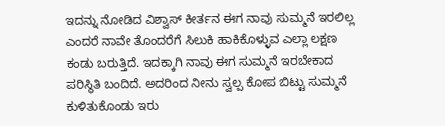ಇದನ್ನು ನೋಡಿದ ವಿಶ್ವಾಸ್ ಕೀರ್ತನ ಈಗ ನಾವು ಸುಮ್ಮನೆ ಇರಲಿಲ್ಲ ಎಂದರೆ ನಾವೇ ತೊಂದರೆಗೆ ಸಿಲುಕಿ ಹಾಕಿಕೊಳ್ಳುವ ಎಲ್ಲಾ ಲಕ್ಷಣ ಕಂಡು ಬರುತ್ತಿದೆ. ಇದಕ್ಕಾಗಿ ನಾವು ಈಗ ಸುಮ್ಮನೆ ಇರಬೇಕಾದ ಪರಿಸ್ಥಿತಿ ಬಂದಿದೆ. ಅದರಿಂದ ನೀನು ಸ್ವಲ್ಪ ಕೋಪ ಬಿಟ್ಟು ಸುಮ್ಮನೆ ಕುಳಿತುಕೊಂಡು ಇರು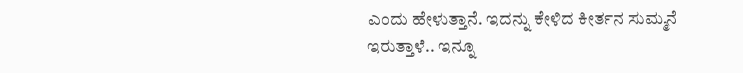ಎಂದು ಹೇಳುತ್ತಾನೆ. ಇದನ್ನು ಕೇಳಿದ ಕೀರ್ತನ ಸುಮ್ಮನೆ ಇರುತ್ತಾಳೆ.. ಇನ್ನೂ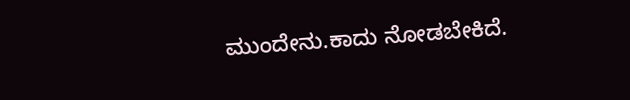ಮುಂದೇನು.ಕಾದು ನೋಡಬೇಕಿದೆ.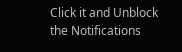Click it and Unblock the Notifications